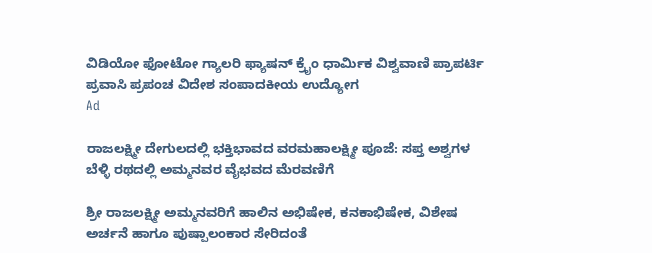ವಿಡಿಯೋ ಫೋಟೋ ಗ್ಯಾಲರಿ ಫ್ಯಾಷನ್ ಕ್ರೈಂ ಧಾರ್ಮಿಕ ವಿಶ್ವವಾಣಿ ಪ್ರಾಪರ್ಟಿ ಪ್ರವಾಸಿ ಪ್ರಪಂಚ ವಿದೇಶ ಸಂಪಾದಕೀಯ ಉದ್ಯೋಗ
Ad

ರಾಜಲಕ್ಷ್ಮೀ ದೇಗುಲದಲ್ಲಿ ಭಕ್ತಿಭಾವದ ವರಮಹಾಲಕ್ಷ್ಮೀ ಪೂಜೆ: ಸಪ್ತ ಅಶ್ವಗಳ ಬೆಳ್ಳಿ ರಥದಲ್ಲಿ ಅಮ್ಮನವರ ವೈಭವದ ಮೆರವಣಿಗೆ

ಶ್ರೀ ರಾಜಲಕ್ಷ್ಮೀ ಅಮ್ಮನವರಿಗೆ ಹಾಲಿನ ಅಭಿಷೇಕ, ಕನಕಾಭಿಷೇಕ, ವಿಶೇಷ ಅರ್ಚನೆ ಹಾಗೂ ಪುಷ್ಪಾಲಂಕಾರ ಸೇರಿದಂತೆ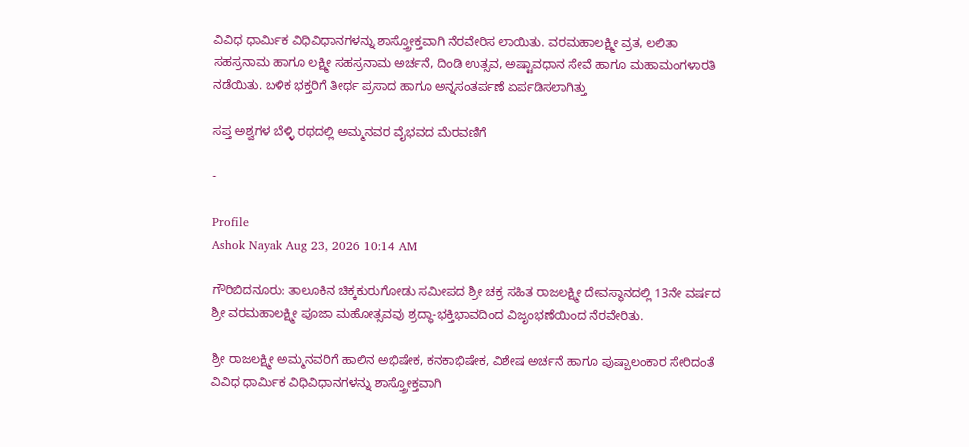ವಿವಿಧ ಧಾರ್ಮಿಕ ವಿಧಿವಿಧಾನಗಳನ್ನು ಶಾಸ್ತ್ರೋಕ್ತವಾಗಿ ನೆರವೇರಿಸ ಲಾಯಿತು. ವರಮಹಾಲಕ್ಷ್ಮೀ ವ್ರತ, ಲಲಿತಾ ಸಹಸ್ರನಾಮ ಹಾಗೂ ಲಕ್ಷ್ಮೀ ಸಹಸ್ರನಾಮ ಅರ್ಚನೆ, ದಿಂಡಿ ಉತ್ಸವ, ಅಷ್ಟಾವಧಾನ ಸೇವೆ ಹಾಗೂ ಮಹಾಮಂಗಳಾರತಿ ನಡೆಯಿತು. ಬಳಿಕ ಭಕ್ತರಿಗೆ ತೀರ್ಥ ಪ್ರಸಾದ ಹಾಗೂ ಅನ್ನಸಂತರ್ಪಣೆ ಏರ್ಪಡಿಸಲಾಗಿತ್ತು

ಸಪ್ತ ಅಶ್ವಗಳ ಬೆಳ್ಳಿ ರಥದಲ್ಲಿ ಅಮ್ಮನವರ ವೈಭವದ ಮೆರವಣಿಗೆ

-

Profile
Ashok Nayak Aug 23, 2026 10:14 AM

ಗೌರಿಬಿದನೂರು: ತಾಲೂಕಿನ ಚಿಕ್ಕಕುರುಗೋಡು ಸಮೀಪದ ಶ್ರೀ ಚಕ್ರ ಸಹಿತ ರಾಜಲಕ್ಷ್ಮೀ ದೇವಸ್ಥಾನದಲ್ಲಿ 13ನೇ ವರ್ಷದ ಶ್ರೀ ವರಮಹಾಲಕ್ಷ್ಮೀ ಪೂಜಾ ಮಹೋತ್ಸವವು ಶ್ರದ್ಧಾ-ಭಕ್ತಿಭಾವದಿಂದ ವಿಜೃಂಭಣೆಯಿಂದ ನೆರವೇರಿತು.

ಶ್ರೀ ರಾಜಲಕ್ಷ್ಮೀ ಅಮ್ಮನವರಿಗೆ ಹಾಲಿನ ಅಭಿಷೇಕ, ಕನಕಾಭಿಷೇಕ, ವಿಶೇಷ ಅರ್ಚನೆ ಹಾಗೂ ಪುಷ್ಪಾಲಂಕಾರ ಸೇರಿದಂತೆ ವಿವಿಧ ಧಾರ್ಮಿಕ ವಿಧಿವಿಧಾನಗಳನ್ನು ಶಾಸ್ತ್ರೋಕ್ತವಾಗಿ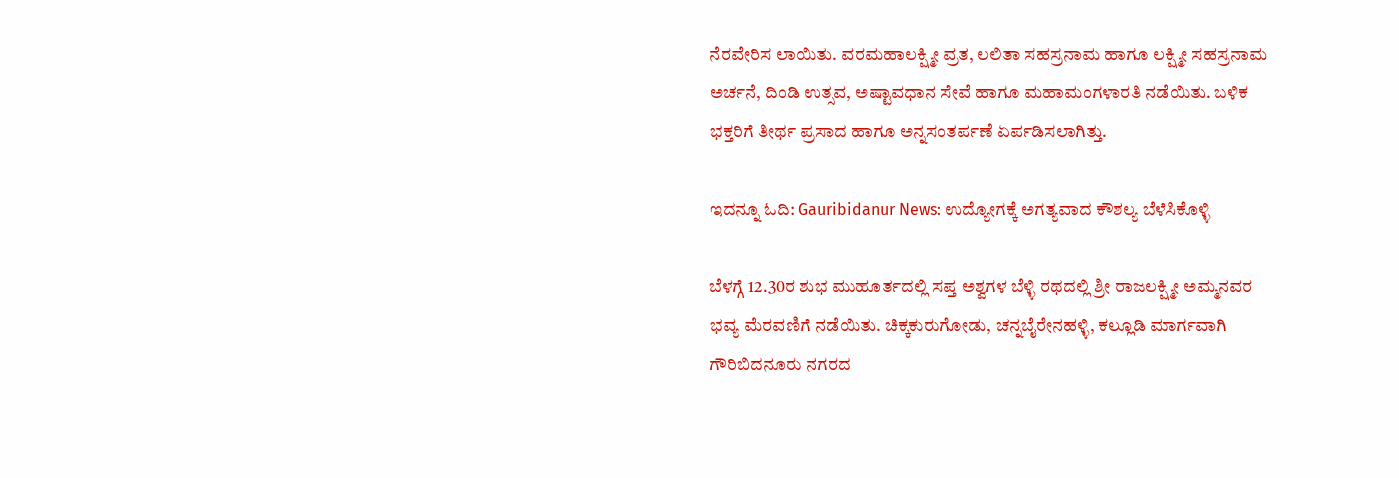ನೆರವೇರಿಸ ಲಾಯಿತು. ವರಮಹಾಲಕ್ಷ್ಮೀ ವ್ರತ, ಲಲಿತಾ ಸಹಸ್ರನಾಮ ಹಾಗೂ ಲಕ್ಷ್ಮೀ ಸಹಸ್ರನಾಮ ಅರ್ಚನೆ, ದಿಂಡಿ ಉತ್ಸವ, ಅಷ್ಟಾವಧಾನ ಸೇವೆ ಹಾಗೂ ಮಹಾಮಂಗಳಾರತಿ ನಡೆಯಿತು. ಬಳಿಕ ಭಕ್ತರಿಗೆ ತೀರ್ಥ ಪ್ರಸಾದ ಹಾಗೂ ಅನ್ನಸಂತರ್ಪಣೆ ಏರ್ಪಡಿಸಲಾಗಿತ್ತು.

ಇದನ್ನೂ ಓದಿ: Gauribidanur News: ಉದ್ಯೋಗಕ್ಕೆ ಅಗತ್ಯವಾದ ಕೌಶಲ್ಯ ಬೆಳೆಸಿಕೊಳ್ಳಿ

ಬೆಳಗ್ಗೆ 12.30ರ ಶುಭ ಮುಹೂರ್ತದಲ್ಲಿ ಸಪ್ತ ಅಶ್ವಗಳ ಬೆಳ್ಳಿ ರಥದಲ್ಲಿ ಶ್ರೀ ರಾಜಲಕ್ಷ್ಮೀ ಅಮ್ಮನವರ ಭವ್ಯ ಮೆರವಣಿಗೆ ನಡೆಯಿತು. ಚಿಕ್ಕಕುರುಗೋಡು, ಚನ್ನಬೈರೇನಹಳ್ಳಿ, ಕಲ್ಲೂಡಿ ಮಾರ್ಗವಾಗಿ ಗೌರಿಬಿದನೂರು ನಗರದ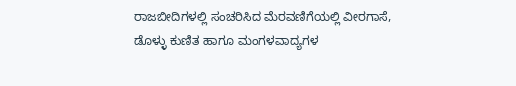ರಾಜಬೀದಿಗಳಲ್ಲಿ ಸಂಚರಿಸಿದ ಮೆರವಣಿಗೆಯಲ್ಲಿ ವೀರಗಾಸೆ, ಡೊಳ್ಳು ಕುಣಿತ ಹಾಗೂ ಮಂಗಳವಾದ್ಯಗಳ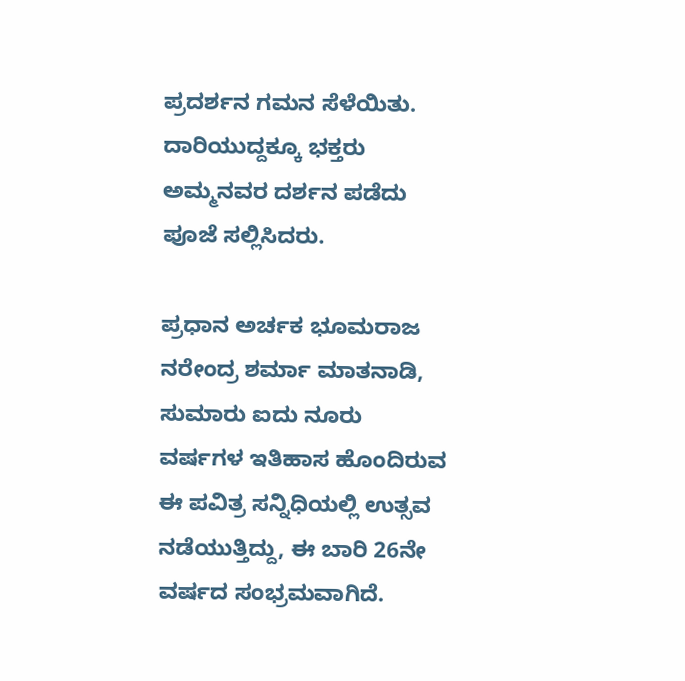ಪ್ರದರ್ಶನ ಗಮನ ಸೆಳೆಯಿತು. ದಾರಿಯುದ್ದಕ್ಕೂ ಭಕ್ತರು ಅಮ್ಮನವರ ದರ್ಶನ ಪಡೆದು ಪೂಜೆ ಸಲ್ಲಿಸಿದರು.

ಪ್ರಧಾನ ಅರ್ಚಕ ಭೂಮರಾಜ ನರೇಂದ್ರ ಶರ್ಮಾ ಮಾತನಾಡಿ, ಸುಮಾರು ಐದು ನೂರು ವರ್ಷಗಳ ಇತಿಹಾಸ ಹೊಂದಿರುವ ಈ ಪವಿತ್ರ ಸನ್ನಿಧಿಯಲ್ಲಿ ಉತ್ಸವ ನಡೆಯುತ್ತಿದ್ದು, ಈ ಬಾರಿ 26ನೇ ವರ್ಷದ ಸಂಭ್ರಮವಾಗಿದೆ.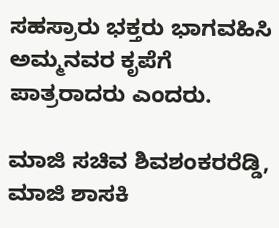ಸಹಸ್ರಾರು ಭಕ್ತರು ಭಾಗವಹಿಸಿ ಅಮ್ಮನವರ ಕೃಪೆಗೆ ಪಾತ್ರರಾದರು ಎಂದರು.

ಮಾಜಿ ಸಚಿವ ಶಿವಶಂಕರರೆಡ್ಡಿ, ಮಾಜಿ ಶಾಸಕಿ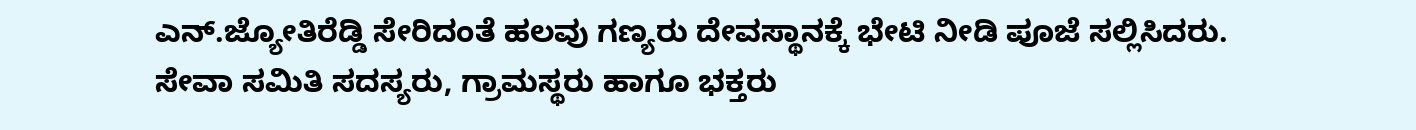ಎನ್.ಜ್ಯೋತಿರೆಡ್ಡಿ ಸೇರಿದಂತೆ ಹಲವು ಗಣ್ಯರು ದೇವಸ್ಥಾನಕ್ಕೆ ಭೇಟಿ ನೀಡಿ ಪೂಜೆ ಸಲ್ಲಿಸಿದರು. ಸೇವಾ ಸಮಿತಿ ಸದಸ್ಯರು, ಗ್ರಾಮಸ್ಥರು ಹಾಗೂ ಭಕ್ತರು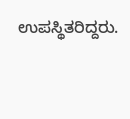ಉಪಸ್ಥಿತರಿದ್ದರು.